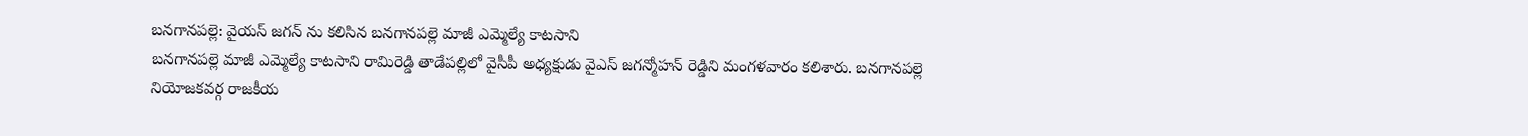బనగానపల్లె: వైయస్ జగన్ ను కలిసిన బనగానపల్లె మాజీ ఎమ్మెల్యే కాటసాని
బనగానపల్లె మాజీ ఎమ్మెల్యే కాటసాని రామిరెడ్డి తాడేపల్లిలో వైసీపీ అధ్యక్షుడు వైఎస్ జగన్మోహన్ రెడ్డిని మంగళవారం కలిశారు. బనగానపల్లె నియోజకవర్గ రాజకీయ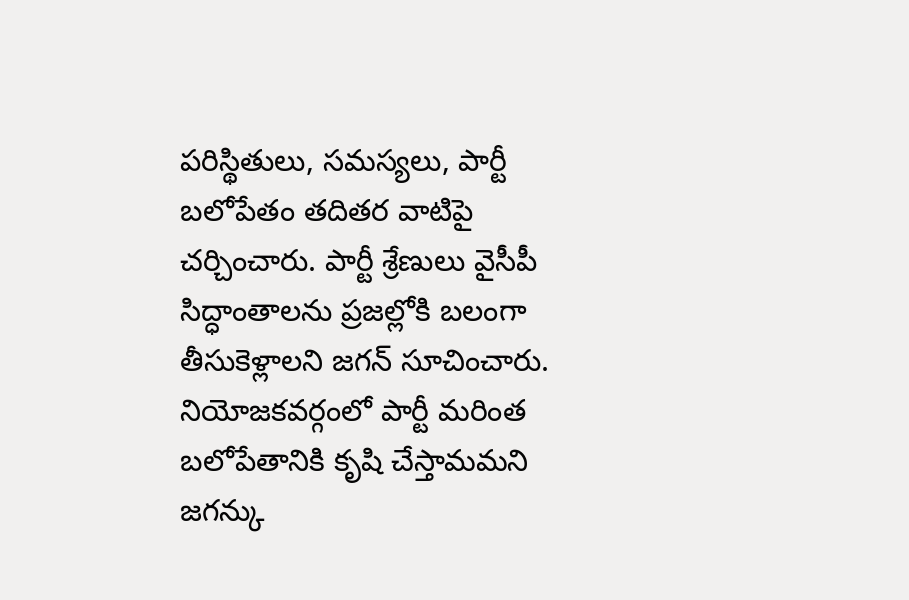పరిస్థితులు, సమస్యలు, పార్టీ బలోపేతం తదితర వాటిపై చర్చించారు. పార్టీ శ్రేణులు వైసీపీ సిద్ధాంతాలను ప్రజల్లోకి బలంగా తీసుకెళ్లాలని జగన్ సూచించారు. నియోజకవర్గంలో పార్టీ మరింత బలోపేతానికి కృషి చేస్తామమని జగన్కు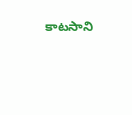కాటసాని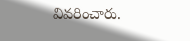వివరించారు.